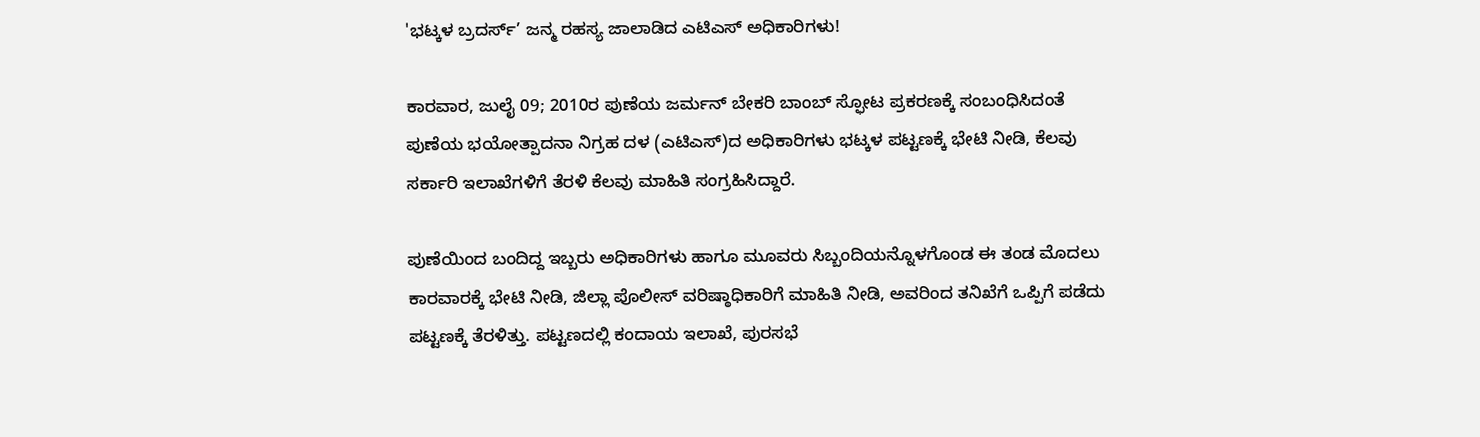'ಭಟ್ಕಳ ಬ್ರದರ್ಸ್’ ಜನ್ಮ ರಹಸ್ಯ ಜಾಲಾಡಿದ ಎಟಿಎಸ್ ಅಧಿಕಾರಿಗಳು!

ಕಾರವಾರ, ಜುಲೈ 09; 2010ರ ಪುಣೆಯ ಜರ್ಮನ್ ಬೇಕರಿ ಬಾಂಬ್ ಸ್ಫೋಟ ಪ್ರಕರಣಕ್ಕೆ ಸಂಬಂಧಿಸಿದಂತೆ ಪುಣೆಯ ಭಯೋತ್ಪಾದನಾ ನಿಗ್ರಹ ದಳ (ಎಟಿಎಸ್)ದ ಅಧಿಕಾರಿಗಳು ಭಟ್ಕಳ ಪಟ್ಟಣಕ್ಕೆ ಭೇಟಿ ನೀಡಿ, ಕೆಲವು ಸರ್ಕಾರಿ ಇಲಾಖೆಗಳಿಗೆ ತೆರಳಿ ಕೆಲವು ಮಾಹಿತಿ ಸಂಗ್ರಹಿಸಿದ್ದಾರೆ.

ಪುಣೆಯಿಂದ ಬಂದಿದ್ದ ಇಬ್ಬರು ಅಧಿಕಾರಿಗಳು ಹಾಗೂ ಮೂವರು ಸಿಬ್ಬಂದಿಯನ್ನೊಳಗೊಂಡ ಈ ತಂಡ ಮೊದಲು ಕಾರವಾರಕ್ಕೆ ಭೇಟಿ ನೀಡಿ, ಜಿಲ್ಲಾ ಪೊಲೀಸ್ ವರಿಷ್ಠಾಧಿಕಾರಿಗೆ ಮಾಹಿತಿ ನೀಡಿ, ಅವರಿಂದ ತನಿಖೆಗೆ ಒಪ್ಪಿಗೆ ಪಡೆದು ಪಟ್ಟಣಕ್ಕೆ ತೆರಳಿತ್ತು. ಪಟ್ಟಣದಲ್ಲಿ ಕಂದಾಯ ಇಲಾಖೆ, ಪುರಸಭೆ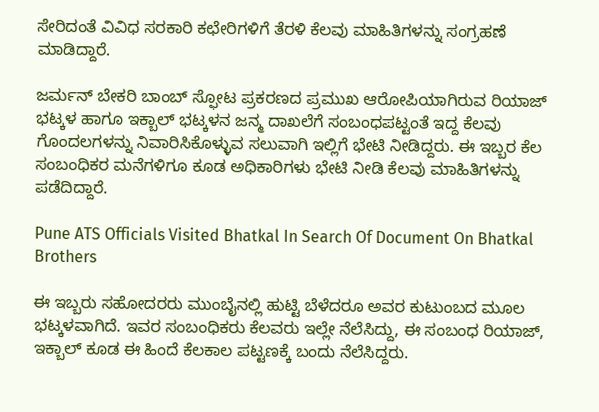ಸೇರಿದಂತೆ ವಿವಿಧ ಸರಕಾರಿ ಕಛೇರಿಗಳಿಗೆ ತೆರಳಿ ಕೆಲವು ಮಾಹಿತಿಗಳನ್ನು ಸಂಗ್ರಹಣೆ ಮಾಡಿದ್ದಾರೆ.

ಜರ್ಮನ್ ಬೇಕರಿ ಬಾಂಬ್ ಸ್ಫೋಟ ಪ್ರಕರಣದ ಪ್ರಮುಖ ಆರೋಪಿಯಾಗಿರುವ ರಿಯಾಜ್ ಭಟ್ಕಳ ಹಾಗೂ ಇಕ್ಬಾಲ್ ಭಟ್ಕಳನ ಜನ್ಮ ದಾಖಲೆಗೆ ಸಂಬಂಧಪಟ್ಟಂತೆ ಇದ್ದ ಕೆಲವು ಗೊಂದಲಗಳನ್ನು ನಿವಾರಿಸಿಕೊಳ್ಳುವ ಸಲುವಾಗಿ ಇಲ್ಲಿಗೆ ಭೇಟಿ ನೀಡಿದ್ದರು. ಈ ಇಬ್ಬರ ಕೆಲ ಸಂಬಂಧಿಕರ ಮನೆಗಳಿಗೂ ಕೂಡ ಅಧಿಕಾರಿಗಳು ಭೇಟಿ ನೀಡಿ ಕೆಲವು ಮಾಹಿತಿಗಳನ್ನು ಪಡೆದಿದ್ದಾರೆ.

Pune ATS Officials Visited Bhatkal In Search Of Document On Bhatkal Brothers

ಈ ಇಬ್ಬರು ಸಹೋದರರು ಮುಂಬೈನಲ್ಲಿ ಹುಟ್ಟಿ ಬೆಳೆದರೂ ಅವರ ಕುಟುಂಬದ ಮೂಲ ಭಟ್ಕಳವಾಗಿದೆ. ಇವರ ಸಂಬಂಧಿಕರು ಕೆಲವರು ಇಲ್ಲೇ ನೆಲೆಸಿದ್ದು, ಈ ಸಂಬಂಧ ರಿಯಾಜ್, ಇಕ್ಬಾಲ್ ಕೂಡ ಈ ಹಿಂದೆ ಕೆಲಕಾಲ ಪಟ್ಟಣಕ್ಕೆ ಬಂದು ನೆಲೆಸಿದ್ದರು.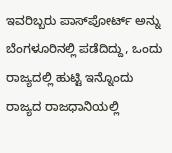ಇವರಿಬ್ಬರು ಪಾಸ್‌ಪೋರ್ಟ್ ಅನ್ನು ಬೆಂಗಳೂರಿನಲ್ಲಿ ಪಡೆದಿದ್ದು, ಒಂದು ರಾಜ್ಯದಲ್ಲಿ ಹುಟ್ಟಿ ಇನ್ನೊಂದು ರಾಜ್ಯದ ರಾಜಧಾನಿಯಲ್ಲಿ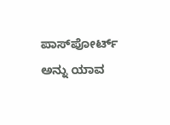ಪಾಸ್‌ಪೋರ್ಟ್ ಅನ್ನು ಯಾವ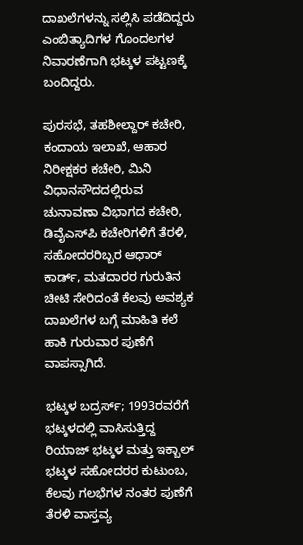ದಾಖಲೆಗಳನ್ನು ಸಲ್ಲಿಸಿ ಪಡೆದಿದ್ದರು ಎಂಬಿತ್ಯಾದಿಗಳ ಗೊಂದಲಗಳ ನಿವಾರಣೆಗಾಗಿ ಭಟ್ಕಳ ಪಟ್ಟಣಕ್ಕೆ ಬಂದಿದ್ದರು.

ಪುರಸಭೆ, ತಹಶೀಲ್ದಾರ್ ಕಚೇರಿ, ಕಂದಾಯ ಇಲಾಖೆ, ಆಹಾರ ನಿರೀಕ್ಷಕರ ಕಚೇರಿ, ಮಿನಿ ವಿಧಾನಸೌದದಲ್ಲಿರುವ ಚುನಾವಣಾ ವಿಭಾಗದ ಕಚೇರಿ, ಡಿವೈಎಸ್‌ಪಿ ಕಚೇರಿಗಳಿಗೆ ತೆರಳಿ, ಸಹೋದರರಿಬ್ಬರ ಆಧಾರ್ ಕಾರ್ಡ್, ಮತದಾರರ ಗುರುತಿನ ಚೀಟಿ ಸೇರಿದಂತೆ ಕೆಲವು ಅವಶ್ಯಕ ದಾಖಲೆಗಳ ಬಗ್ಗೆ ಮಾಹಿತಿ ಕಲೆ ಹಾಕಿ ಗುರುವಾರ ಪುಣೆಗೆ ವಾಪಸ್ಸಾಗಿದೆ.

ಭಟ್ಕಳ ಬದ್ರರ್ಸ್; 1993ರವರೆಗೆ ಭಟ್ಕಳದಲ್ಲಿ ವಾಸಿಸುತ್ತಿದ್ದ ರಿಯಾಜ್ ಭಟ್ಕಳ ಮತ್ತು ಇಕ್ಬಾಲ್ ಭಟ್ಕಳ ಸಹೋದರರ ಕುಟುಂಬ, ಕೆಲವು ಗಲಭೆಗಳ ನಂತರ ಪುಣೆಗೆ ತೆರಳಿ ವಾಸ್ತವ್ಯ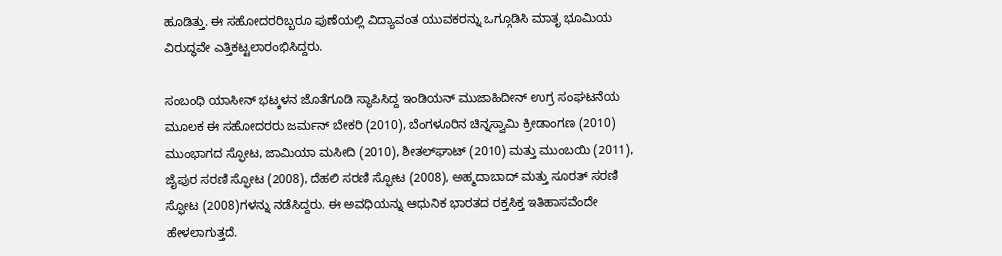ಹೂಡಿತ್ತು. ಈ ಸಹೋದರರಿಬ್ಬರೂ ಪುಣೆಯಲ್ಲಿ ವಿದ್ಯಾವಂತ ಯುವಕರನ್ನು ಒಗ್ಗೂಡಿಸಿ ಮಾತೃ ಭೂಮಿಯ ವಿರುದ್ಧವೇ ಎತ್ತಿಕಟ್ಟಲಾರಂಭಿಸಿದ್ದರು.

ಸಂಬಂಧಿ ಯಾಸೀನ್ ಭಟ್ಕಳನ ಜೊತೆಗೂಡಿ ಸ್ಥಾಪಿಸಿದ್ದ ಇಂಡಿಯನ್ ಮುಜಾಹಿದೀನ್ ಉಗ್ರ ಸಂಘಟನೆಯ ಮೂಲಕ ಈ ಸಹೋದರರು ಜರ್ಮನ್ ಬೇಕರಿ (2010), ಬೆಂಗಳೂರಿನ ಚಿನ್ನಸ್ವಾಮಿ ಕ್ರೀಡಾಂಗಣ (2010) ಮುಂಭಾಗದ ಸ್ಫೋಟ, ಜಾಮಿಯಾ ಮಸೀದಿ (2010), ಶೀತಲ್‌ಘಾಟ್ (2010) ಮತ್ತು ಮುಂಬಯಿ (2011), ಜೈಪುರ ಸರಣಿ ಸ್ಫೋಟ (2008), ದೆಹಲಿ ಸರಣಿ ಸ್ಫೋಟ (2008), ಅಹ್ಮದಾಬಾದ್ ಮತ್ತು ಸೂರತ್ ಸರಣಿ ಸ್ಫೋಟ (2008)ಗಳನ್ನು ನಡೆಸಿದ್ದರು. ಈ ಅವಧಿಯನ್ನು ಆಧುನಿಕ ಭಾರತದ ರಕ್ತಸಿಕ್ತ ಇತಿಹಾಸವೆಂದೇ ಹೇಳಲಾಗುತ್ತದೆ.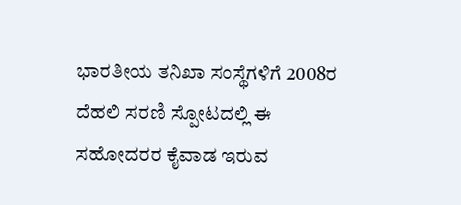ಭಾರತೀಯ ತನಿಖಾ ಸಂಸ್ಥೆಗಳಿಗೆ 2008ರ ದೆಹಲಿ ಸರಣಿ ಸ್ಪೋಟದಲ್ಲಿ ಈ ಸಹೋದರರ ಕೈವಾಡ ಇರುವ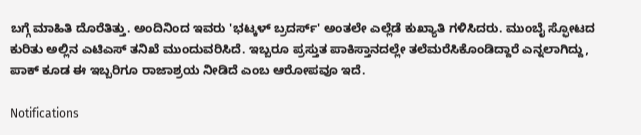ಬಗ್ಗೆ ಮಾಹಿತಿ ದೊರೆತಿತ್ತು. ಅಂದಿನಿಂದ ಇವರು 'ಭಟ್ಕಳ್ ಬ್ರದರ್ಸ್' ಅಂತಲೇ ಎಲ್ಲೆಡೆ ಕುಖ್ಯಾತಿ ಗಳಿಸಿದರು. ಮುಂಬೈ ಸ್ಫೋಟದ ಕುರಿತು ಅಲ್ಲಿನ ಎಟಿಎಸ್ ತನಿಖೆ ಮುಂದುವರಿಸಿದೆ. ಇಬ್ಬರೂ ಪ್ರಸ್ತುತ ಪಾಕಿಸ್ತಾನದಲ್ಲೇ ತಲೆಮರೆಸಿಕೊಂಡಿದ್ದಾರೆ ಎನ್ನಲಾಗಿದ್ದು, ಪಾಕ್ ಕೂಡ ಈ ಇಬ್ಬರಿಗೂ ರಾಜಾಶ್ರಯ ನೀಡಿದೆ ಎಂಬ ಆರೋಪವೂ ಇದೆ.

Notifications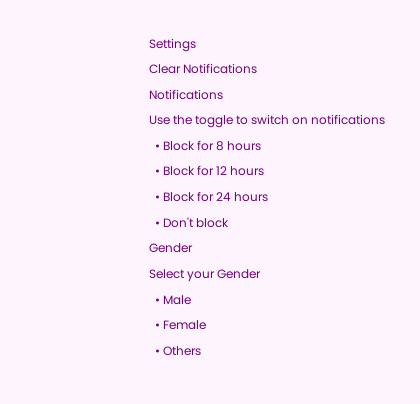Settings
Clear Notifications
Notifications
Use the toggle to switch on notifications
  • Block for 8 hours
  • Block for 12 hours
  • Block for 24 hours
  • Don't block
Gender
Select your Gender
  • Male
  • Female
  • Others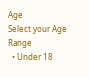Age
Select your Age Range
  • Under 18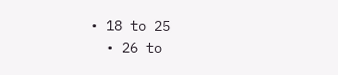• 18 to 25
  • 26 to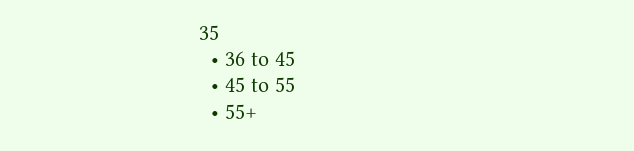35
  • 36 to 45
  • 45 to 55
  • 55+